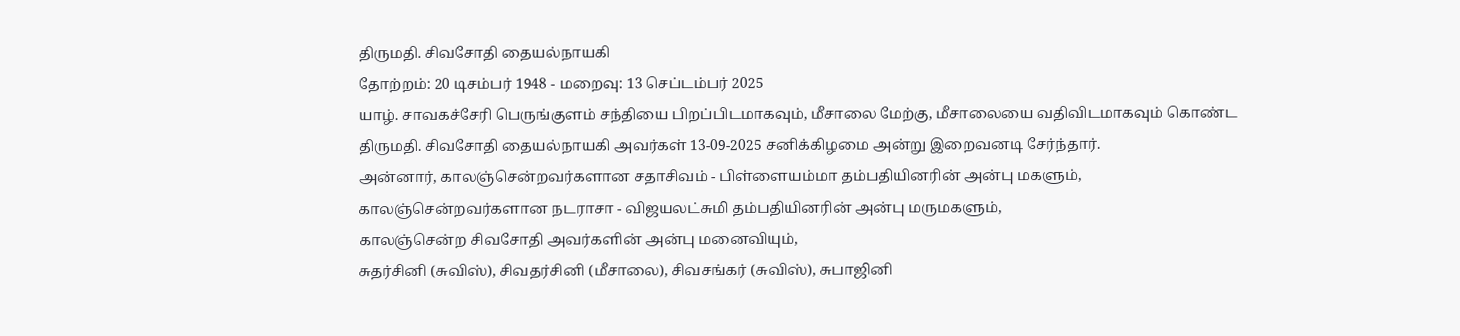திருமதி. சிவசோதி தையல்நாயகி
தோற்றம்: 20 டிசம்பர் 1948 - மறைவு: 13 செப்டம்பர் 2025
யாழ். சாவகச்சேரி பெருங்குளம் சந்தியை பிறப்பிடமாகவும், மீசாலை மேற்கு, மீசாலையை வதிவிடமாகவும் கொண்ட திருமதி. சிவசோதி தையல்நாயகி அவர்கள் 13-09-2025 சனிக்கிழமை அன்று இறைவனடி சேர்ந்தார்.
அன்னார், காலஞ்சென்றவர்களான சதாசிவம் - பிள்ளையம்மா தம்பதியினரின் அன்பு மகளும்,
காலஞ்சென்றவர்களான நடராசா - விஜயலட்சுமி தம்பதியினரின் அன்பு மருமகளும்,
காலஞ்சென்ற சிவசோதி அவர்களின் அன்பு மனைவியும்,
சுதர்சினி (சுவிஸ்), சிவதர்சினி (மீசாலை), சிவசங்கர் (சுவிஸ்), சுபாஜினி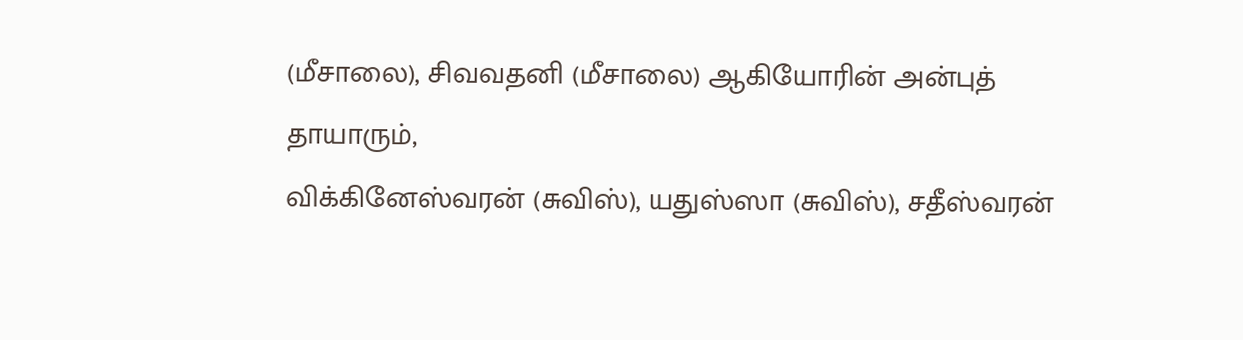(மீசாலை), சிவவதனி (மீசாலை) ஆகியோரின் அன்புத் தாயாரும்,
விக்கினேஸ்வரன் (சுவிஸ்), யதுஸ்ஸா (சுவிஸ்), சதீஸ்வரன்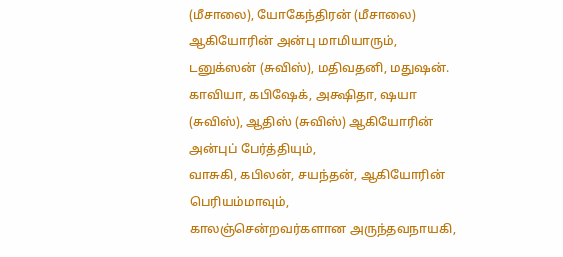(மீசாலை), யோகேந்திரன் (மீசாலை) ஆகியோரின் அன்பு மாமியாரும்,
டனுக்ஸன் (சுவிஸ்), மதிவதனி, மதுஷன். காவியா, கபிஷேக், அக்ஷிதா, ஷயா (சுவிஸ்), ஆதிஸ் (சுவிஸ்) ஆகியோரின் அன்புப் பேர்த்தியும்,
வாசுகி, கபிலன், சயந்தன், ஆகியோரின் பெரியம்மாவும்,
காலஞ்சென்றவர்களான அருந்தவநாயகி,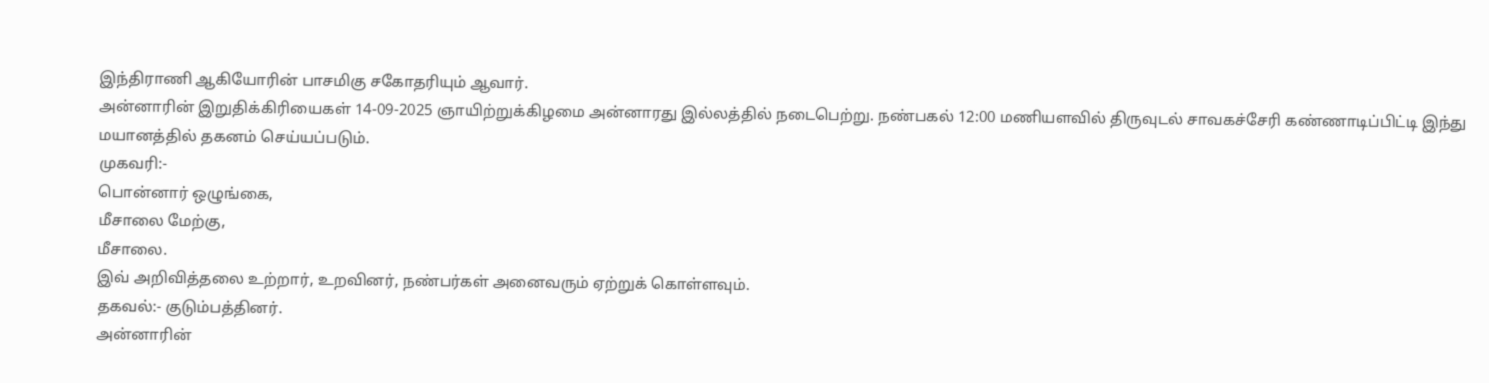இந்திராணி ஆகியோரின் பாசமிகு சகோதரியும் ஆவார்.
அன்னாரின் இறுதிக்கிரியைகள் 14-09-2025 ஞாயிற்றுக்கிழமை அன்னாரது இல்லத்தில் நடைபெற்று. நண்பகல் 12:00 மணியளவில் திருவுடல் சாவகச்சேரி கண்ணாடிப்பிட்டி இந்து மயானத்தில் தகனம் செய்யப்படும்.
முகவரி:-
பொன்னார் ஒழுங்கை,
மீசாலை மேற்கு,
மீசாலை.
இவ் அறிவித்தலை உற்றார், உறவினர், நண்பர்கள் அனைவரும் ஏற்றுக் கொள்ளவும்.
தகவல்:- குடும்பத்தினர்.
அன்னாரின்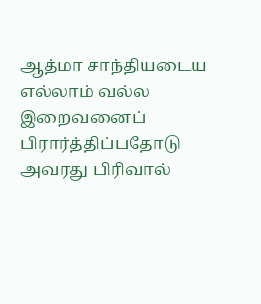ஆத்மா சாந்தியடைய எல்லாம் வல்ல இறைவனைப் பிரார்த்திப்பதோடு அவரது பிரிவால்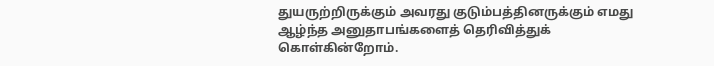துயருற்றிருக்கும் அவரது குடும்பத்தினருக்கும் எமது ஆழ்ந்த அனுதாபங்களைத் தெரிவித்துக் கொள்கின்றோம்.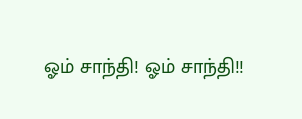ஓம் சாந்தி! ஓம் சாந்தி!!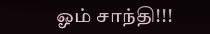ஓம் சாந்தி!!!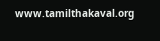www.tamilthakaval.org